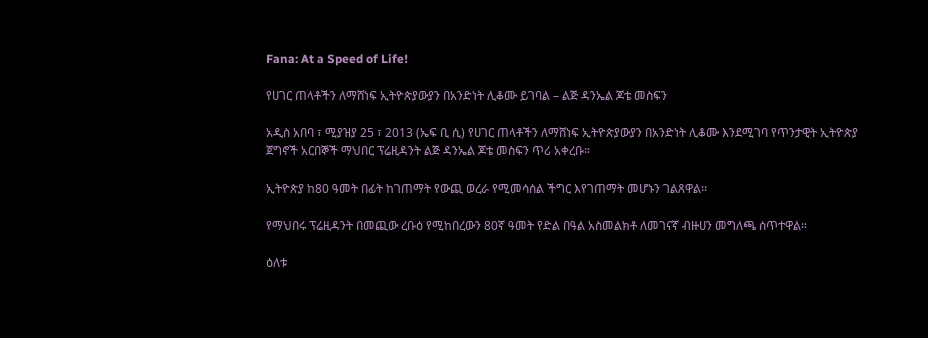Fana: At a Speed of Life!

የሀገር ጠላቶችን ለማሸነፍ ኢትዮጵያውያን በአንድነት ሊቆሙ ይገባል – ልጅ ዳንኤል ጆቴ መስፍን

አዲስ አበባ ፣ ሚያዝያ 25 ፣ 2013 (ኤፍ ቢ ሲ) የሀገር ጠላቶችን ለማሸነፍ ኢትዮጵያውያን በአንድነት ሊቆሙ እንደሚገባ የጥንታዊት ኢትዮጵያ ጀግኖች አርበኞች ማህበር ፕሬዚዳንት ልጅ ዳንኤል ጆቴ መስፍን ጥሪ አቀረቡ።

ኢትዮጵያ ከ80 ዓመት በፊት ከገጠማት የውጪ ወረራ የሚመሳሰል ችግር እየገጠማት መሆኑን ገልጸዋል፡፡

የማህበሩ ፕሬዚዳንት በመጪው ረቡዕ የሚከበረውን 80ኛ ዓመት የድል በዓል አስመልክቶ ለመገናኛ ብዙሀን መግለጫ ሰጥተዋል።

ዕለቱ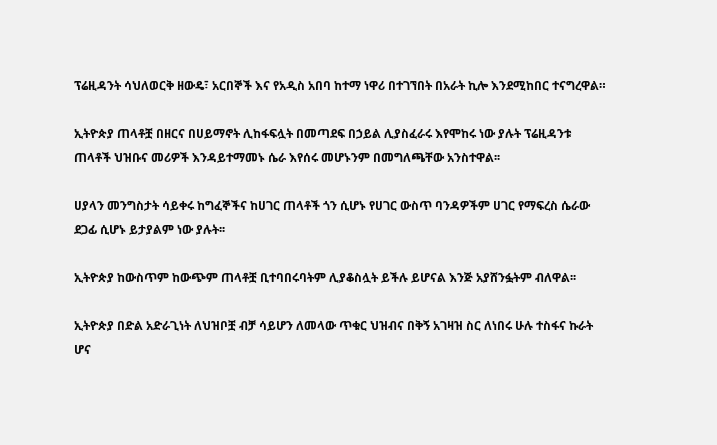ፕሬዚዳንት ሳህለወርቅ ዘውዴ፣ አርበኞች እና የአዲስ አበባ ከተማ ነዋሪ በተገኘበት በአራት ኪሎ እንደሚከበር ተናግረዋል።

ኢትዮጵያ ጠላቶቿ በዘርና በሀይማኖት ሊከፋፍሏት በመጣደፍ በኃይል ሊያስፈራሩ እየሞከሩ ነው ያሉት ፕሬዚዳንቱ ጠላቶች ህዝቡና መሪዎች እንዳይተማመኑ ሴራ እየሰሩ መሆኑንም በመግለጫቸው አንስተዋል፡፡

ሀያላን መንግስታት ሳይቀሩ ከግፈኞችና ከሀገር ጠላቶች ጎን ሲሆኑ የሀገር ውስጥ ባንዳዎችም ሀገር የማፍረስ ሴራው ደጋፊ ሲሆኑ ይታያልም ነው ያሉት፡፡

ኢትዮጵያ ከውስጥም ከውጭም ጠላቶቿ ቢተባበሩባትም ሊያቆስሏት ይችሉ ይሆናል እንጅ አያሸንፏትም ብለዋል፡፡

ኢትዮጵያ በድል አድራጊነት ለህዝቦቿ ብቻ ሳይሆን ለመላው ጥቁር ህዝብና በቅኝ አገዛዝ ስር ለነበሩ ሁሉ ተስፋና ኩራት ሆና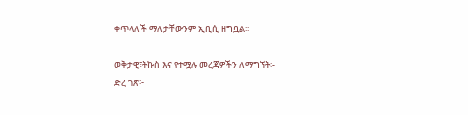ቀጥላለች ማለታቸውንም ኢቢሲ ዘግቧል፡፡

ወቅታዊ፣ትኩስ እና የተሟሉ መረጃዎችን ለማግኘት፡-
ድረ ገጽ፦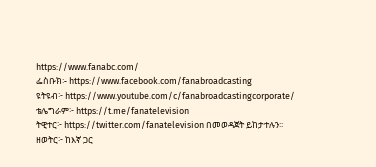https://www.fanabc.com/
ፌስቡክ፡- https://www.facebook.com/fanabroadcasting
ዩትዩብ፦ https://www.youtube.com/c/fanabroadcastingcorporate/
ቴሌግራም፦ https://t.me/fanatelevision
ትዊተር፦ https://twitter.com/fanatelevision በመወዳጀት ይከታተሉን፡፡
ዘወትር፦ ከእኛ ጋር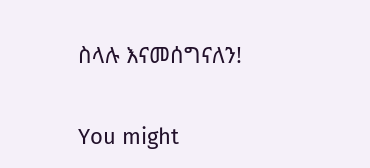ስላሉ እናመሰግናለን!

You might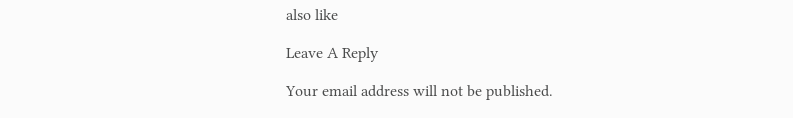also like

Leave A Reply

Your email address will not be published.